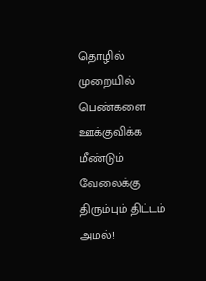தொழில் முறையில் பெண்களை ஊக்குவிக்க மீண்டும் வேலைக்கு திரும்பும் திட்டம் அமல்!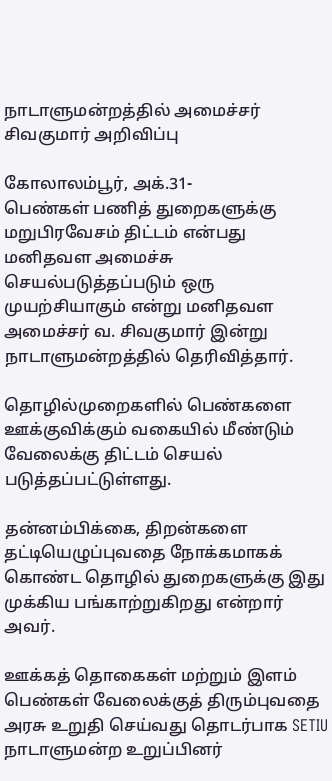நாடாளுமன்றத்தில் அமைச்சர் சிவகுமார் அறிவிப்பு

கோலாலம்பூர், அக்.31-
பெண்கள் பணித் துறைகளுக்கு மறுபிரவேசம் திட்டம் என்பது மனிதவள அமைச்சு செயல்படுத்தப்படும் ஒரு முயற்சியாகும் என்று மனிதவள அமைச்சர் வ. சிவகுமார் இன்று நாடாளுமன்றத்தில் தெரிவித்தார்.

தொழில்முறைகளில் பெண்களை ஊக்குவிக்கும் வகையில் மீண்டும் வேலைக்கு திட்டம் செயல் படுத்தப்பட்டுள்ளது.

தன்னம்பிக்கை, திறன்களை தட்டியெழுப்புவதை நோக்கமாகக் கொண்ட தொழில் துறைகளுக்கு இது முக்கிய பங்காற்றுகிறது என்றார் அவர்.

ஊக்கத் தொகைகள் மற்றும் இளம் பெண்கள் வேலைக்குத் திரும்புவதை அரசு உறுதி செய்வது தொடர்பாக SETIU நாடாளுமன்ற உறுப்பினர்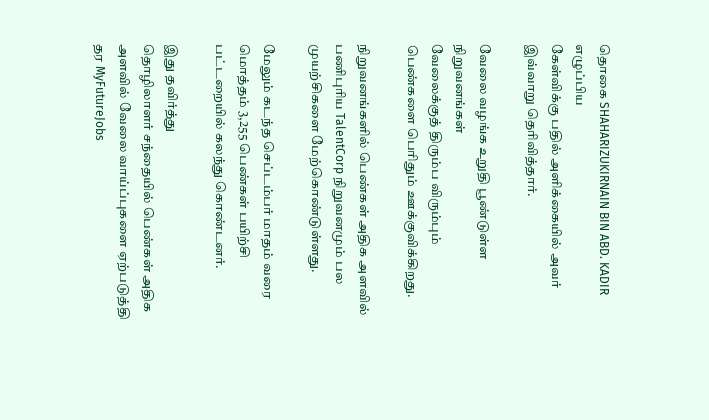தொகை SHAHARIZUKIRNAIN BIN ABD. KADIR எழுப்பிய
கேள்விக்கு பதில் அளிக்கையில் அவர் இவ்வாறு தெரிவித்தார்.

வேலை வழங்க உறுதி பூண்டுள்ள நிறுவனங்கள்
வேலைக்குத் திரும்ப விரும்பும் பெண்களை பெரிதும் ஊக்குவிக்கிறது.

நிறுவனங்களில் பெண்கள் அதிக அளவில் பணிபுரிய TalentCorp நிறுவனமும் பல முயற்சிகளை மேற்கொண்டுள்ளது.

மேலும் கடந்த செப்டம்பர் மாதம் வரை மொத்தம் 3,255 பெண்கள் பயிற்சி பட்டறையில் கலந்து கொண்டனர்.

இது தவிர்த்து
தொழிலாளர் சந்தையில் பெண்கள் அதிக அளவில் வேலை வாய்ப்புகளை ஏற்படுத்தி தர MyFutureJobs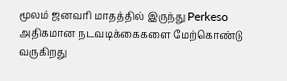மூலம் ஜனவரி மாதத்தில் இருந்து Perkeso அதிகமான நடவடிக்கைகளை மேற்கொண்டு வருகிறது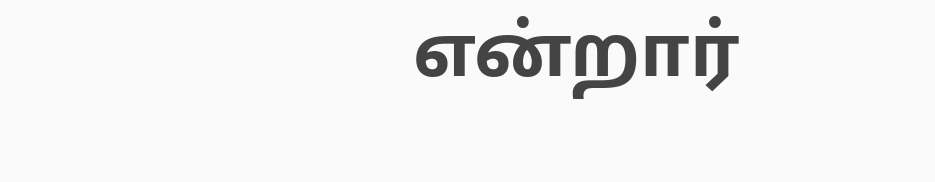என்றார்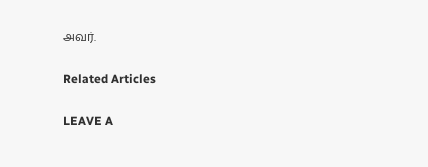அவர்.

Related Articles

LEAVE A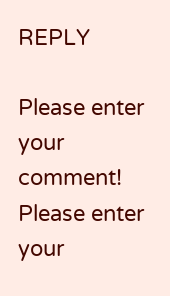REPLY

Please enter your comment!
Please enter your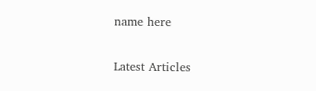name here

Latest Articles